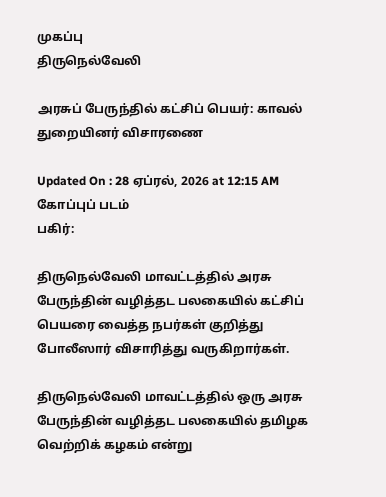முகப்பு
திருநெல்வேலி

அரசுப் பேருந்தில் கட்சிப் பெயர்: காவல் துறையினர் விசாரணை

Updated On : 28 ஏப்ரல், 2026 at 12:15 AM
கோப்புப் படம்
பகிர்:

திருநெல்வேலி மாவட்டத்தில் அரசு பேருந்தின் வழித்தட பலகையில் கட்சிப் பெயரை வைத்த நபர்கள் குறித்து போலீஸார் விசாரித்து வருகிறார்கள்.

திருநெல்வேலி மாவட்டத்தில் ஒரு அரசு பேருந்தின் வழித்தட பலகையில் தமிழக வெற்றிக் கழகம் என்று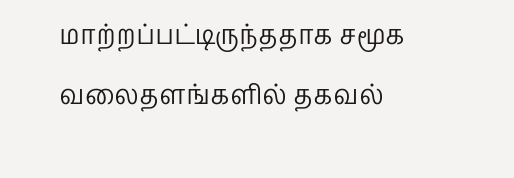மாற்றப்பட்டிருந்ததாக சமூக வலைதளங்களில் தகவல்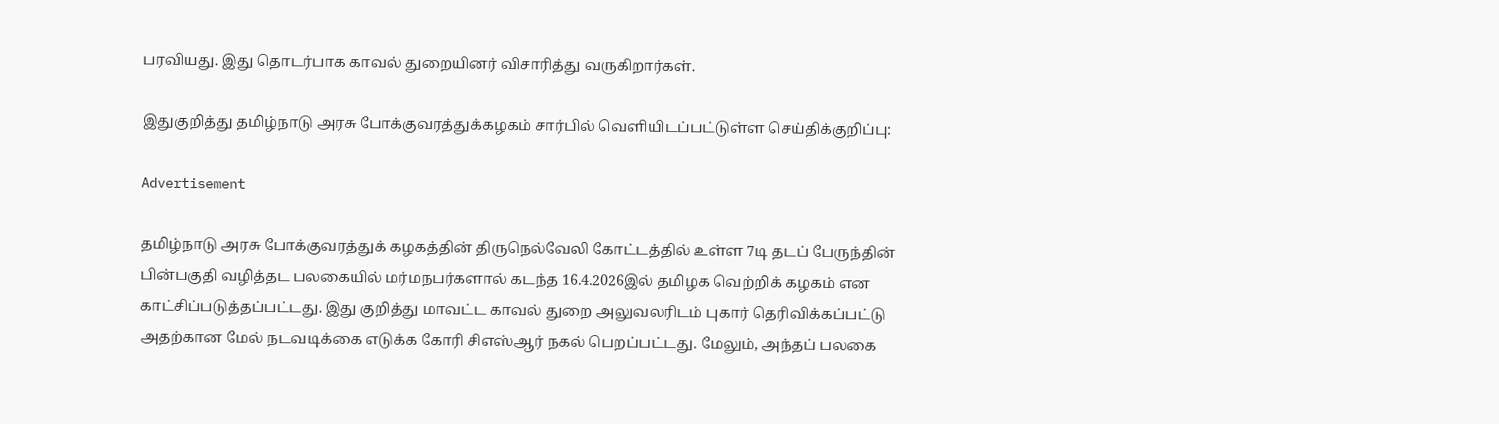பரவியது. இது தொடர்பாக காவல் துறையினர் விசாரித்து வருகிறார்கள்.

இதுகுறித்து தமிழ்நாடு அரசு போக்குவரத்துக்கழகம் சார்பில் வெளியிடப்பட்டுள்ள செய்திக்குறிப்பு:

Advertisement

தமிழ்நாடு அரசு போக்குவரத்துக் கழகத்தின் திருநெல்வேலி கோட்டத்தில் உள்ள 7டி தடப் பேருந்தின் பின்பகுதி வழித்தட பலகையில் மர்மநபர்களால் கடந்த 16.4.2026இல் தமிழக வெற்றிக் கழகம் என காட்சிப்படுத்தப்பட்டது. இது குறித்து மாவட்ட காவல் துறை அலுவலரிடம் புகார் தெரிவிக்கப்பட்டு அதற்கான மேல் நடவடிக்கை எடுக்க கோரி சிஎஸ்ஆர் நகல் பெறப்பட்டது. மேலும், அந்தப் பலகை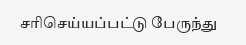சரிசெய்யப்பட்டு பேருந்து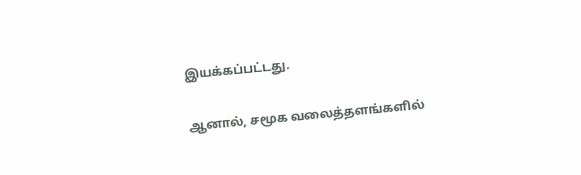இயக்கப்பட்டது.

ஆனால், சமூக வலைத்தளங்களில்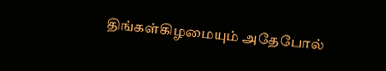திங்கள்கிழமையும் அதேபோல்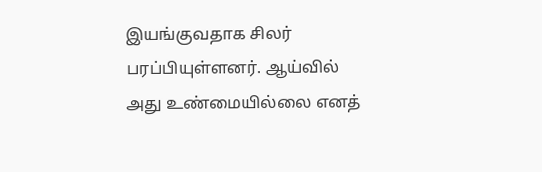இயங்குவதாக சிலர் பரப்பியுள்ளனர். ஆய்வில் அது உண்மையில்லை எனத்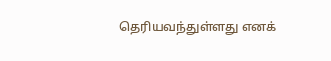தெரியவந்துள்ளது எனக்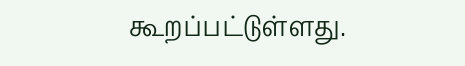கூறப்பட்டுள்ளது.